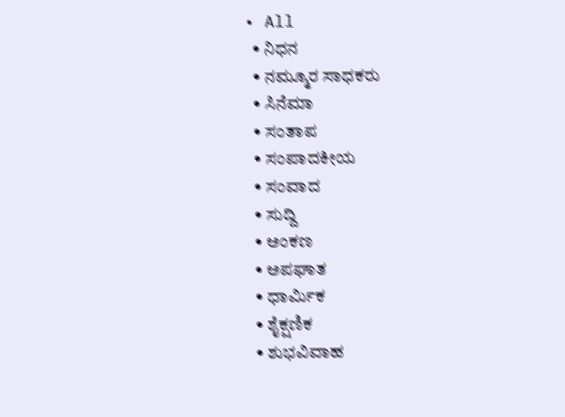• All
  • ನಿಧನ
  • ನಮ್ಮೂರ ಸಾಧಕರು
  • ಸಿನೆಮಾ
  • ಸಂತಾಪ
  • ಸಂಪಾದಕೀಯ
  • ಸಂವಾದ
  • ಸುದ್ದಿ
  • ಅಂಕಣ
  • ಅಪಘಾತ
  • ಧಾರ್ಮಿಕ
  • ಶೈಕ್ಷಣಿಕ
  • ಶುಭವಿವಾಹ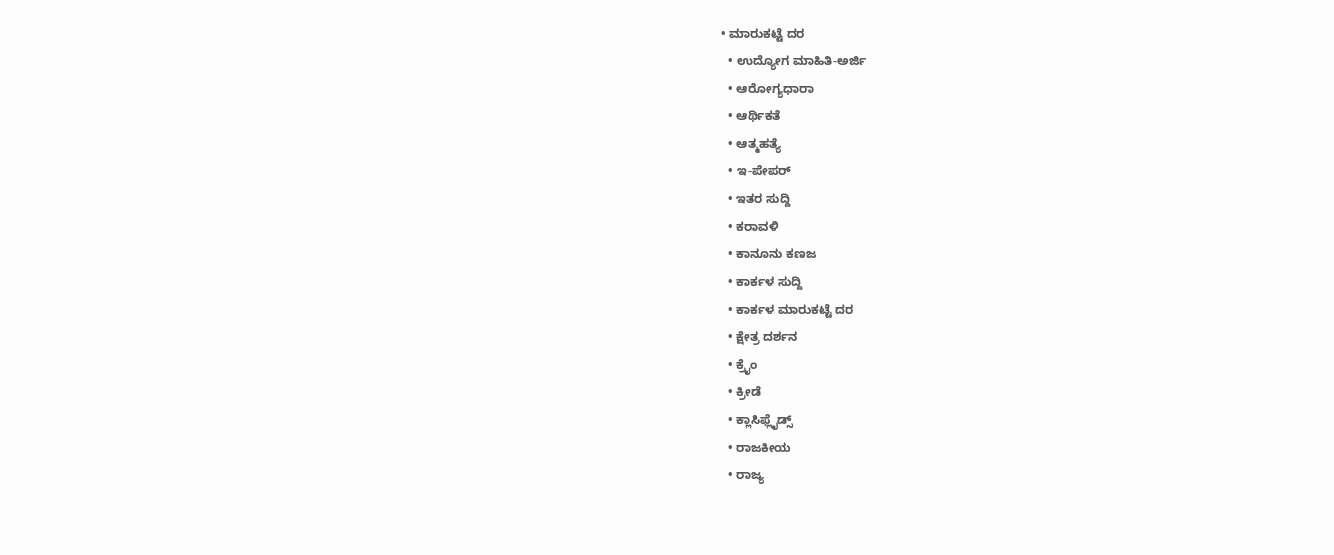• ಮಾರುಕಟ್ಟೆ ದರ
  • ಉದ್ಯೋಗ ಮಾಹಿತಿ-ಅರ್ಜಿ
  • ಆರೋಗ್ಯಧಾರಾ
  • ಆರ್ಥಿಕತೆ
  • ಆತ್ಮಹತ್ಯೆ
  • ಇ-ಪೇಪರ್
  • ಇತರ ಸುದ್ದಿ
  • ಕರಾವಳಿ
  • ಕಾನೂನು ಕಣಜ
  • ಕಾರ್ಕಳ ಸುದ್ದಿ
  • ಕಾರ್ಕಳ ಮಾರುಕಟ್ಟೆ ದರ
  • ಕ್ಷೇತ್ರ ದರ್ಶನ
  • ಕ್ರೈಂ
  • ಕ್ರೀಡೆ
  • ಕ್ಲಾಸಿಫ್ಲೈಡ್ಸ್
  • ರಾಜಕೀಯ
  • ರಾಜ್ಯ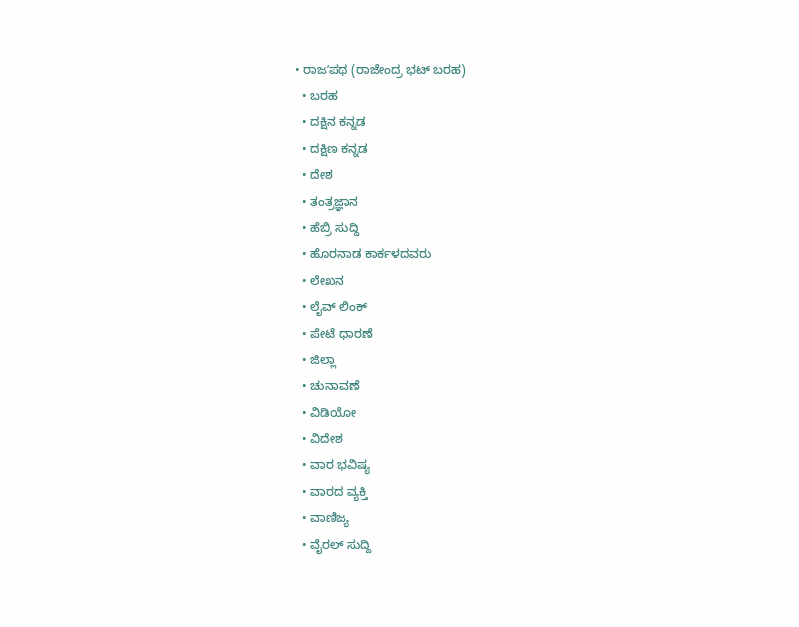• ರಾಜʼಪಥ (ರಾಜೇಂದ್ರ ಭಟ್‌ ಬರಹ)
  • ಬರಹ
  • ದಕ್ಷಿನ ಕನ್ನಡ
  • ದಕ್ಷಿಣ ಕನ್ನಡ
  • ದೇಶ
  • ತಂತ್ರಜ್ಞಾನ
  • ಹೆಬ್ರಿ ಸುದ್ದಿ
  • ಹೊರನಾಡ ಕಾರ್ಕಳದವರು
  • ಲೇಖನ
  • ಲೈವ್ ಲಿಂಕ್
  • ಪೇಟೆ ಧಾರಣೆ
  • ಜಿಲ್ಲಾ
  • ಚುನಾವಣೆ
  • ವಿಡಿಯೋ
  • ವಿದೇಶ
  • ವಾರ ಭವಿಷ್ಯ
  • ವಾರದ ವ್ಯಕ್ತಿ
  • ವಾಣಿಜ್ಯ
  • ವೈರಲ್ ಸುದ್ದಿ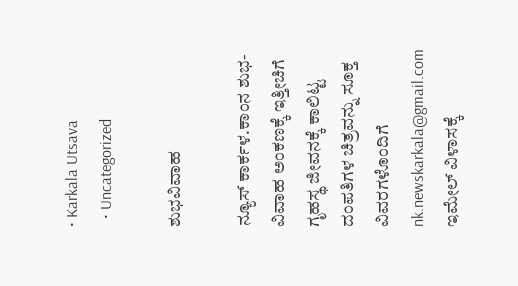• Karkala Utsava
  • Uncategorized

ಶುಭವಿವಾಹ

ನ್ಯೂಸ್‌ ಕಾರ್ಕಳ.ಕಾಂನ ಶುಭ-ವಿವಾಹ ಅಂಕಣಕ್ಕೆ ಇತ್ತೀಚಿಗೆ ಗೃಹಸ್ಥ ಜೀವನಕ್ಕೆ ಕಾಲಿಟ್ಟ ದಂಪತಿಗಳ ಚಿತ್ರವನ್ನು ಸೂಕ್ತ ವಿವರಗಳೊಂದಿಗೆ nk.newskarkala@gmail.com  ಇಮೇಲ್‌ ವಿಳಾಸಕ್ಕೆ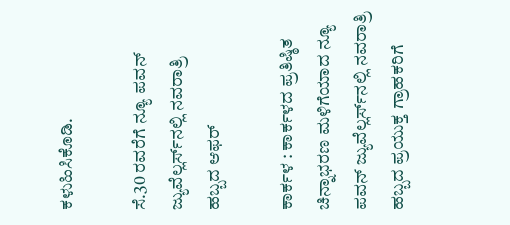ಕಳುಹಿಸಿಕೊಡಿ.

ಸೆ.30 ರವರೆಗೆ ನ್ಯೂ ಪವನ್‌ ಜ್ಯುವೆಲ್ಲರ್ಸ್‌ನಲ್ಲಿ ನವರಾತ್ರಿ ಹಬ್ಬದ ಆಫರ್‌

ಕಾರ್ಕಳ : ಕಾರ್ಕಳದ ಪ್ರತಿಷ್ಠಿತ ಚಿನ್ನಾಭರಣ ಮಳಿಗೆಯಾದ ನ್ಯೂ ಪವನ್‌ ಜ್ಯುವೆಲ್ಲರ್ಸ್‌ನಲ್ಲಿ ನವರಾತ್ರಿ ಹಬ್ಬದ ಪ್ರಯುಕ್ತ ಗ್ರಾಹಕರಿಗೆ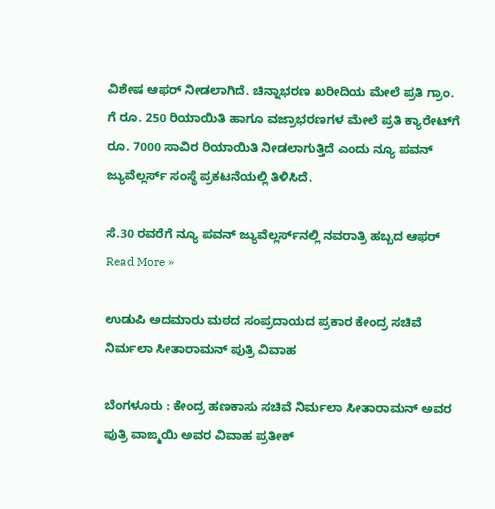ವಿಶೇಷ ಆಫರ್‌ ನೀಡಲಾಗಿದೆ. ಚಿನ್ನಾಭರಣ ಖರೀದಿಯ ಮೇಲೆ ಪ್ರತಿ ಗ್ರಾಂ. ಗೆ ರೂ. 250 ರಿಯಾಯಿತಿ ಹಾಗೂ ವಜ್ರಾಭರಣಗಳ ಮೇಲೆ ಪ್ರತಿ ಕ್ಯಾರೇಟ್‌ಗೆ ರೂ. 7000 ಸಾವಿರ ರಿಯಾಯಿತಿ ನೀಡಲಾಗುತ್ತಿದೆ ಎಂದು ನ್ಯೂ ಪವನ್‌ ಜ್ಯುವೆಲ್ಲರ್ಸ್‌ ಸಂಸ್ಥೆ ಪ್ರಕಟನೆಯಲ್ಲಿ ತಿಳಿಸಿದೆ.

ಸೆ.30 ರವರೆಗೆ ನ್ಯೂ ಪವನ್‌ ಜ್ಯುವೆಲ್ಲರ್ಸ್‌ನಲ್ಲಿ ನವರಾತ್ರಿ ಹಬ್ಬದ ಆಫರ್‌ Read More »

ಉಡುಪಿ ಅದಮಾರು ಮಠದ ಸಂಪ್ರದಾಯದ ಪ್ರಕಾರ ಕೇಂದ್ರ ಸಚಿವೆ ನಿರ್ಮಲಾ ಸೀತಾರಾಮನ್ ಪುತ್ರಿ ವಿವಾಹ

ಬೆಂಗಳೂರು : ಕೇಂದ್ರ ಹಣಕಾಸು ಸಚಿವೆ ನಿರ್ಮಲಾ ಸೀತಾರಾಮನ್ ಅವರ ಪುತ್ರಿ ವಾಙ್ಮಯಿ ಅವರ ವಿವಾಹ ಪ್ರತೀಕ್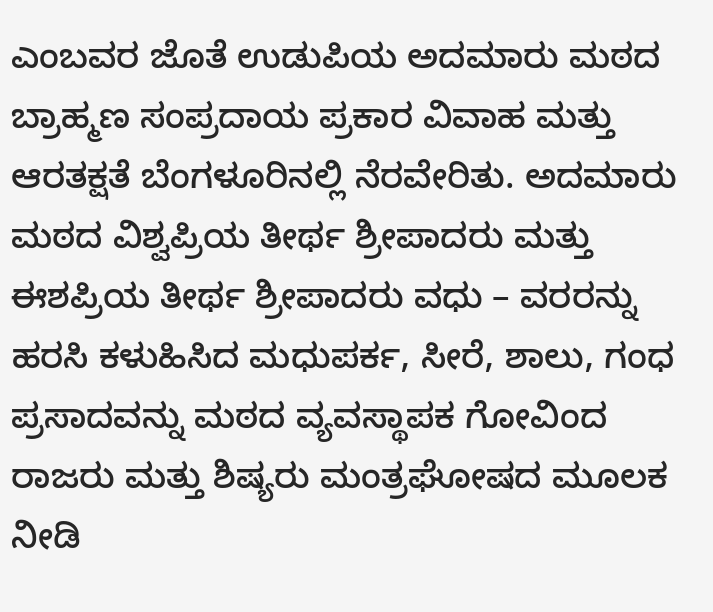ಎಂಬವರ ಜೊತೆ ಉಡುಪಿಯ ಅದಮಾರು ಮಠದ ಬ್ರಾಹ್ಮಣ ಸಂಪ್ರದಾಯ ಪ್ರಕಾರ ವಿವಾಹ ಮತ್ತು ಆರತಕ್ಷತೆ ಬೆಂಗಳೂರಿನಲ್ಲಿ ನೆರವೇರಿತು. ಅದಮಾರು ಮಠದ ವಿಶ್ವಪ್ರಿಯ ತೀರ್ಥ ಶ್ರೀಪಾದರು ಮತ್ತು ಈಶಪ್ರಿಯ ತೀರ್ಥ ಶ್ರೀಪಾದರು ವಧು – ವರರನ್ನು ಹರಸಿ ಕಳುಹಿಸಿದ ಮಧುಪರ್ಕ, ಸೀರೆ, ಶಾಲು, ಗಂಧ ಪ್ರಸಾದವನ್ನು ಮಠದ ವ್ಯವಸ್ಥಾಪಕ ಗೋವಿಂದ ರಾಜರು ಮತ್ತು ಶಿಷ್ಯರು ಮಂತ್ರಘೋಷದ ಮೂಲಕ ನೀಡಿ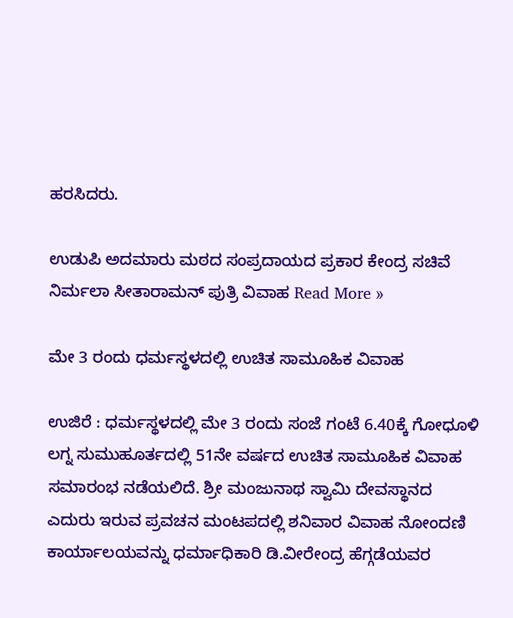ಹರಸಿದರು.

ಉಡುಪಿ ಅದಮಾರು ಮಠದ ಸಂಪ್ರದಾಯದ ಪ್ರಕಾರ ಕೇಂದ್ರ ಸಚಿವೆ ನಿರ್ಮಲಾ ಸೀತಾರಾಮನ್ ಪುತ್ರಿ ವಿವಾಹ Read More »

ಮೇ 3 ರಂದು ಧರ್ಮಸ್ಥಳದಲ್ಲಿ ಉಚಿತ ಸಾಮೂಹಿಕ ವಿವಾಹ

ಉಜಿರೆ : ಧರ್ಮಸ್ಥಳದಲ್ಲಿ ಮೇ 3 ರಂದು ಸಂಜೆ ಗಂಟೆ 6.40ಕ್ಕೆ ಗೋಧೂಳಿ ಲಗ್ನ ಸುಮುಹೂರ್ತದಲ್ಲಿ 51ನೇ ವರ್ಷದ ಉಚಿತ ಸಾಮೂಹಿಕ ವಿವಾಹ ಸಮಾರಂಭ ನಡೆಯಲಿದೆ. ಶ್ರೀ ಮಂಜುನಾಥ ಸ್ವಾಮಿ ದೇವಸ್ಥಾನದ ಎದುರು ಇರುವ ಪ್ರವಚನ ಮಂಟಪದಲ್ಲಿ ಶನಿವಾರ ವಿವಾಹ ನೋಂದಣಿ ಕಾರ್ಯಾಲಯವನ್ನು ಧರ್ಮಾಧಿಕಾರಿ ಡಿ.ವೀರೇಂದ್ರ ಹೆಗ್ಗಡೆಯವರ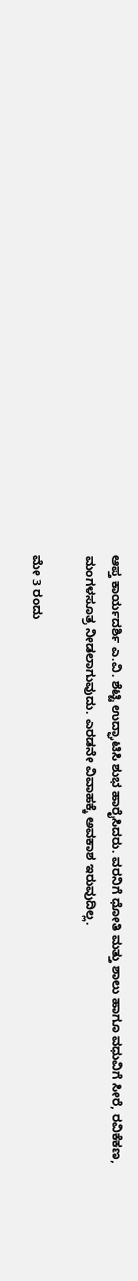ಆಪ್ತ ಕಾರ್ಯದರ್ಶಿ ಎ.ವಿ. ಶೆಟ್ಟಿ ಉದ್ಘಾಟಿಸಿ ಶುಭ ಹಾರೈಸಿದರು. ವರನಿಗೆ ಧೋತಿ ಮತ್ತು ಶಾಲು ಹಾಗೂ ವಧುವಿಗೆ ಸೀರೆ, ರವಿಕೆಕಣ, ಮಂಗಳಸೂತ್ರ ನೀಡಲಾಗುವುದು. ಎರಡನೇ ವಿವಾಹಕ್ಕೆ ಅವಕಾಶ ಇರುವುದಿಲ್ಲ.

ಮೇ 3 ರಂದು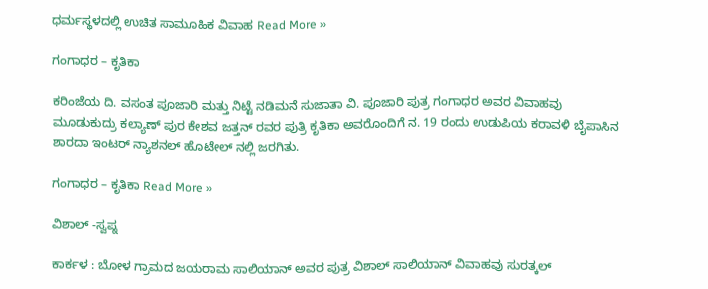ಧರ್ಮಸ್ಥಳದಲ್ಲಿ ಉಚಿತ ಸಾಮೂಹಿಕ ವಿವಾಹ Read More »

ಗಂಗಾಧರ – ಕೃತಿಕಾ

ಕರಿಂಜೆಯ ದಿ. ವಸಂತ ಪೂಜಾರಿ ಮತ್ತು ನಿಟ್ಟೆ ನಡಿಮನೆ ಸುಜಾತಾ ವಿ. ಪೂಜಾರಿ ಪುತ್ರ ಗಂಗಾಧರ ಅವರ ವಿವಾಹವು ಮೂಡುಕುದ್ರು ಕಲ್ಯಾಣ್ ಪುರ ಕೇಶವ ಜತ್ತನ್ ರವರ ಪುತ್ರಿ ಕೃತಿಕಾ ಅವರೊಂದಿಗೆ ನ. 19 ರಂದು ಉಡುಪಿಯ ಕರಾವಳಿ ಬೈಪಾಸಿನ ಶಾರದಾ ಇಂಟರ್ ನ್ಯಾಶನಲ್ ಹೊಟೇಲ್ ನಲ್ಲಿ ಜರಗಿತು.

ಗಂಗಾಧರ – ಕೃತಿಕಾ Read More »

ವಿಶಾಲ್‌ -ಸ್ವಪ್ನ

ಕಾರ್ಕಳ : ಬೋಳ ಗ್ರಾಮದ ಜಯರಾಮ ಸಾಲಿಯಾನ್‌ ಅವರ ಪುತ್ರ ವಿಶಾಲ್‌ ಸಾಲಿಯಾನ್ ವಿವಾಹವು ಸುರತ್ಕಲ್‌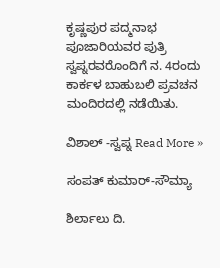ಕೃಷ್ಣಪುರ ಪದ್ಮನಾಭ ಪೂಜಾರಿಯವರ ಪುತ್ರಿ ಸ್ವಪ್ನರವರೊಂದಿಗೆ ನ. 4ರಂದು ಕಾರ್ಕಳ ಬಾಹುಬಲಿ ಪ್ರವಚನ ಮಂದಿರದಲ್ಲಿ ನಡೆಯಿತು.

ವಿಶಾಲ್‌ -ಸ್ವಪ್ನ Read More »

ಸಂಪತ್‌ ಕುಮಾರ್-ಸೌಮ್ಯಾ

ಶಿರ್ಲಾಲು ದಿ.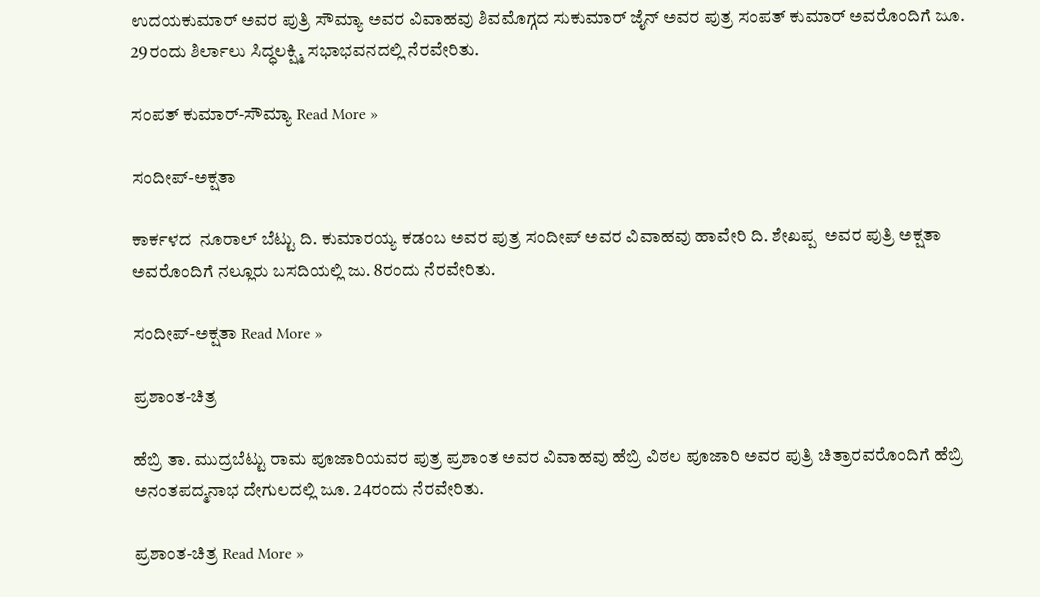ಉದಯಕುಮಾರ್‌ ಅವರ ಪುತ್ರಿ ಸೌಮ್ಯಾ ಅವರ ವಿವಾಹವು ಶಿವಮೊಗ್ಗದ ಸುಕುಮಾರ್‌ ಜೈನ್‌ ಅವರ ಪುತ್ರ ಸಂಪತ್‌ ಕುಮಾರ್‌ ಅವರೊಂದಿಗೆ ಜೂ. 29ರಂದು ಶಿರ್ಲಾಲು ಸಿದ್ಧಲಕ್ಷ್ಮಿ ಸಭಾಭವನದಲ್ಲಿ ನೆರವೇರಿತು.

ಸಂಪತ್‌ ಕುಮಾರ್-ಸೌಮ್ಯಾ Read More »

ಸಂದೀಪ್‌-ಅಕ್ಷತಾ

ಕಾರ್ಕಳದ  ನೂರಾಲ್ ಬೆಟ್ಟು ದಿ. ಕುಮಾರಯ್ಯ ಕಡಂಬ ಅವರ ಪುತ್ರ ಸಂದೀಪ್ ಅವರ ವಿವಾಹವು ಹಾವೇರಿ ದಿ. ಶೇಖಪ್ಪ  ಅವರ ಪುತ್ರಿ ಅಕ್ಷತಾ ಅವರೊಂದಿಗೆ ನಲ್ಲೂರು ಬಸದಿಯಲ್ಲಿ ಜು. 8ರಂದು ನೆರವೇರಿತು.

ಸಂದೀಪ್‌-ಅಕ್ಷತಾ Read More »

ಪ್ರಶಾಂತ-ಚಿತ್ರ

ಹೆಬ್ರಿ ತಾ. ಮುದ್ರಬೆಟ್ಟು ರಾಮ ಪೂಜಾರಿಯವರ ಪುತ್ರ ಪ್ರಶಾಂತ ಅವರ ವಿವಾಹವು ಹೆಬ್ರಿ ವಿಠಲ ಪೂಜಾರಿ ಅವರ ಪುತ್ರಿ ಚಿತ್ರಾರವರೊಂದಿಗೆ ಹೆಬ್ರಿ ಅನಂತಪದ್ಮನಾಭ ದೇಗುಲದಲ್ಲಿ ಜೂ. 24ರಂದು ನೆರವೇರಿತು.

ಪ್ರಶಾಂತ-ಚಿತ್ರ Read More »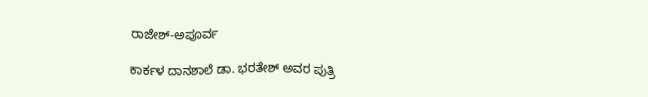ರಾಜೇಶ್‌-ಅಪೂರ್ವ

ಕಾರ್ಕಳ ದಾನಶಾಲೆ ಡಾ. ಭರತೇಶ್‌ ಅವರ ಪುತ್ರಿ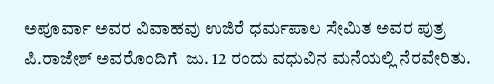ಅಪೂರ್ವಾ ಅವರ ವಿವಾಹವು ಉಜಿರೆ ಧರ್ಮಪಾಲ ಸೇಮಿತ ಅವರ ಪುತ್ರ ಪಿ.ರಾಜೇಶ್‌ ಅವರೊಂದಿಗೆ  ಜು. 12 ರಂದು ವಧುವಿನ ಮನೆಯಲ್ಲಿ ನೆರವೇರಿತು.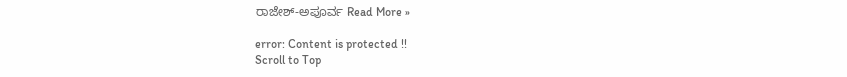ರಾಜೇಶ್‌-ಅಪೂರ್ವ Read More »

error: Content is protected !!
Scroll to Top